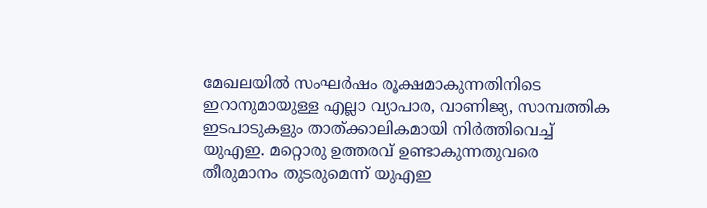മേഖലയിൽ സംഘർഷം രൂക്ഷമാകുന്നതിനിടെ ഇറാനുമായുള്ള എല്ലാ വ്യാപാര, വാണിജ്യ, സാമ്പത്തിക ഇടപാടുകളും താത്ക്കാലികമായി നിർത്തിവെച്ച് യുഎഇ. മറ്റൊരു ഉത്തരവ് ഉണ്ടാകുന്നതുവരെ തീരുമാനം തുടരുമെന്ന് യുഎഇ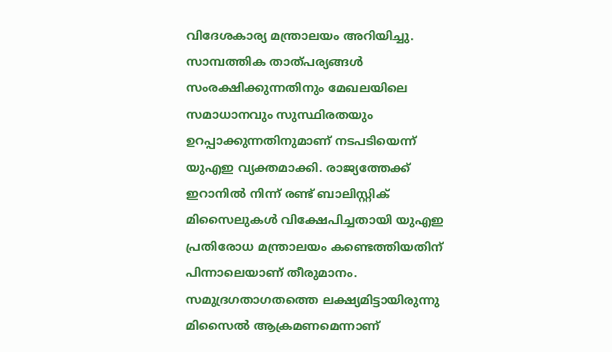വിദേശകാര്യ മന്ത്രാലയം അറിയിച്ചു.
സാമ്പത്തിക താത്പര്യങ്ങൾ സംരക്ഷിക്കുന്നതിനും മേഖലയിലെ സമാധാനവും സുസ്ഥിരതയും ഉറപ്പാക്കുന്നതിനുമാണ് നടപടിയെന്ന് യുഎഇ വ്യക്തമാക്കി. രാജ്യത്തേക്ക് ഇറാനിൽ നിന്ന് രണ്ട് ബാലിസ്റ്റിക് മിസൈലുകൾ വിക്ഷേപിച്ചതായി യുഎഇ പ്രതിരോധ മന്ത്രാലയം കണ്ടെത്തിയതിന് പിന്നാലെയാണ് തീരുമാനം. സമുദ്രഗതാഗതത്തെ ലക്ഷ്യമിട്ടായിരുന്നു മിസൈൽ ആക്രമണമെന്നാണ്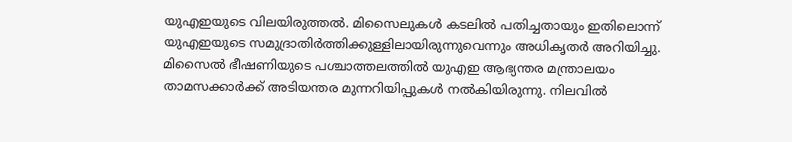യുഎഇയുടെ വിലയിരുത്തൽ. മിസൈലുകൾ കടലിൽ പതിച്ചതായും ഇതിലൊന്ന് യുഎഇയുടെ സമുദ്രാതിർത്തിക്കുള്ളിലായിരുന്നുവെന്നും അധികൃതർ അറിയിച്ചു.
മിസൈൽ ഭീഷണിയുടെ പശ്ചാത്തലത്തിൽ യുഎഇ ആഭ്യന്തര മന്ത്രാലയം താമസക്കാർക്ക് അടിയന്തര മുന്നറിയിപ്പുകൾ നൽകിയിരുന്നു. നിലവിൽ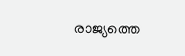രാജ്യത്തെ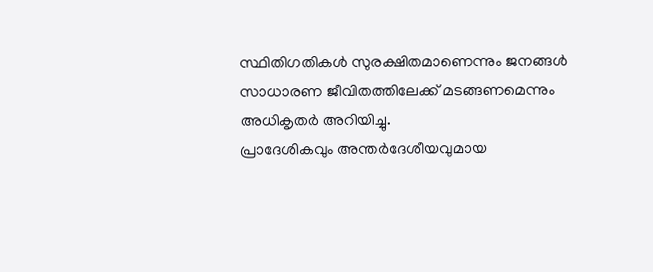സ്ഥിതിഗതികൾ സുരക്ഷിതമാണെന്നും ജനങ്ങൾ സാധാരണ ജീവിതത്തിലേക്ക് മടങ്ങണമെന്നും അധികൃതർ അറിയിച്ചു.
പ്രാദേശികവും അന്തർദേശീയവുമായ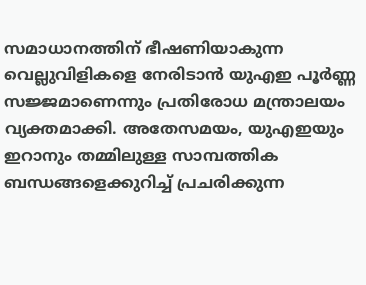സമാധാനത്തിന് ഭീഷണിയാകുന്ന വെല്ലുവിളികളെ നേരിടാൻ യുഎഇ പൂർണ്ണ സജ്ജമാണെന്നും പ്രതിരോധ മന്ത്രാലയം വ്യക്തമാക്കി. അതേസമയം, യുഎഇയും ഇറാനും തമ്മിലുള്ള സാമ്പത്തിക ബന്ധങ്ങളെക്കുറിച്ച് പ്രചരിക്കുന്ന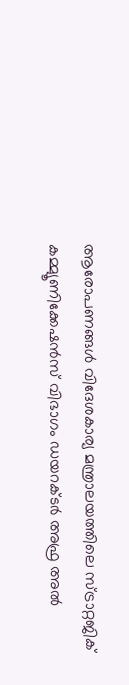ആരോപണങ്ങൾ വിദേശകാര്യ മന്ത്രാലയത്തിലെ സ്ട്രാറ്റജിക് കമ്മ്യൂണിക്കേഷൻസ് വിഭാഗം ഡയറക്ടർ അഫ്ര അൽ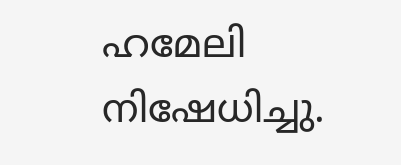ഹമേലി നിഷേധിച്ചു.